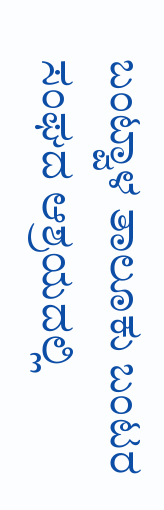ಬಂಟ್ವಾಳ ತಾಲೂಕು ಬಂಟರ ಸಂಘದ ಆಶ್ರಯದಲ್ಲಿ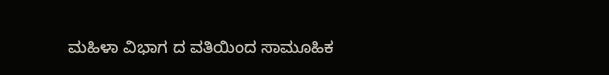ಮಹಿಳಾ ವಿಭಾಗ ದ ವತಿಯಿಂದ ಸಾಮೂಹಿಕ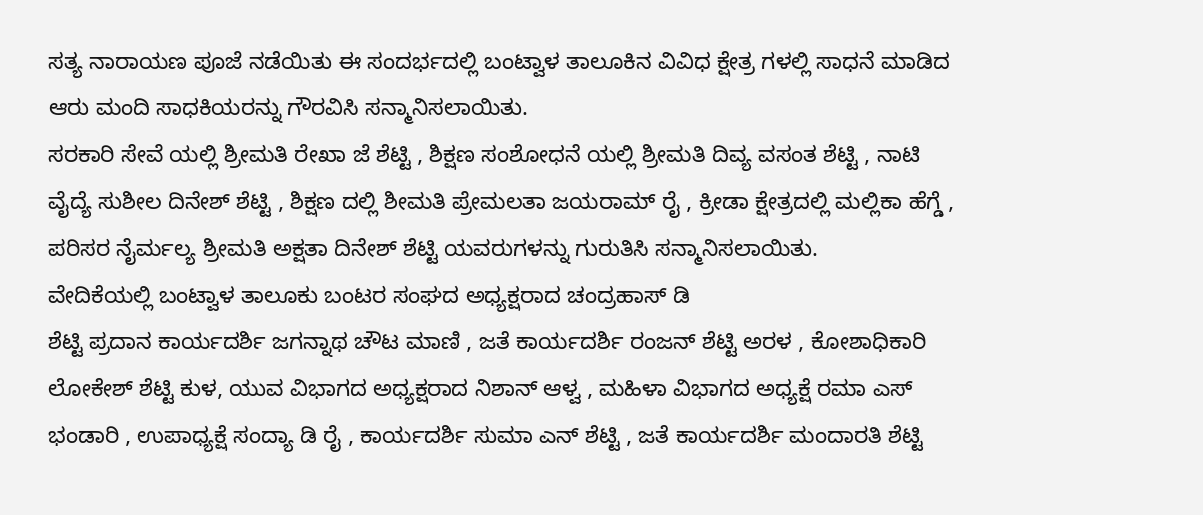ಸತ್ಯ ನಾರಾಯಣ ಪೂಜೆ ನಡೆಯಿತು ಈ ಸಂದರ್ಭದಲ್ಲಿ ಬಂಟ್ವಾಳ ತಾಲೂಕಿನ ವಿವಿಧ ಕ್ಷೇತ್ರ ಗಳಲ್ಲಿ ಸಾಧನೆ ಮಾಡಿದ ಆರು ಮಂದಿ ಸಾಧಕಿಯರನ್ನು ಗೌರವಿಸಿ ಸನ್ಮಾನಿಸಲಾಯಿತು.
ಸರಕಾರಿ ಸೇವೆ ಯಲ್ಲಿ ಶ್ರೀಮತಿ ರೇಖಾ ಜೆ ಶೆಟ್ಟಿ , ಶಿಕ್ಷಣ ಸಂಶೋಧನೆ ಯಲ್ಲಿ ಶ್ರೀಮತಿ ದಿವ್ಯ ವಸಂತ ಶೆಟ್ಟಿ , ನಾಟಿ ವೈದ್ಯೆ ಸುಶೀಲ ದಿನೇಶ್ ಶೆಟ್ಟಿ , ಶಿಕ್ಷಣ ದಲ್ಲಿ ಶೀಮತಿ ಪ್ರೇಮಲತಾ ಜಯರಾಮ್ ರೈ , ಕ್ರೀಡಾ ಕ್ಷೇತ್ರದಲ್ಲಿ ಮಲ್ಲಿಕಾ ಹೆಗ್ಡೆ , ಪರಿಸರ ನೈರ್ಮಲ್ಯ ಶ್ರೀಮತಿ ಅಕ್ಷತಾ ದಿನೇಶ್ ಶೆಟ್ಟಿ ಯವರುಗಳನ್ನು ಗುರುತಿಸಿ ಸನ್ಮಾನಿಸಲಾಯಿತು.
ವೇದಿಕೆಯಲ್ಲಿ ಬಂಟ್ವಾಳ ತಾಲೂಕು ಬಂಟರ ಸಂಘದ ಅಧ್ಯಕ್ಷರಾದ ಚಂದ್ರಹಾಸ್ ಡಿ
ಶೆಟ್ಟಿ ಪ್ರದಾನ ಕಾರ್ಯದರ್ಶಿ ಜಗನ್ನಾಥ ಚೌಟ ಮಾಣಿ , ಜತೆ ಕಾರ್ಯದರ್ಶಿ ರಂಜನ್ ಶೆಟ್ಟಿ ಅರಳ , ಕೋಶಾಧಿಕಾರಿ ಲೋಕೇಶ್ ಶೆಟ್ಟಿ ಕುಳ, ಯುವ ವಿಭಾಗದ ಅಧ್ಯಕ್ಷರಾದ ನಿಶಾನ್ ಆಳ್ವ , ಮಹಿಳಾ ವಿಭಾಗದ ಅಧ್ಯಕ್ಷೆ ರಮಾ ಎಸ್ ಭಂಡಾರಿ , ಉಪಾಧ್ಯಕ್ಷೆ ಸಂದ್ಯಾ ಡಿ ರೈ , ಕಾರ್ಯದರ್ಶಿ ಸುಮಾ ಎನ್ ಶೆಟ್ಟಿ , ಜತೆ ಕಾರ್ಯದರ್ಶಿ ಮಂದಾರತಿ ಶೆಟ್ಟಿ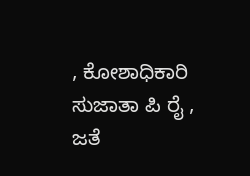, ಕೋಶಾಧಿಕಾರಿ ಸುಜಾತಾ ಪಿ ರೈ , ಜತೆ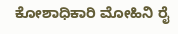ಕೋಶಾಧಿಕಾರಿ ಮೋಹಿನಿ ರೈ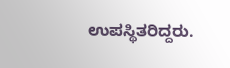ಉಪಸ್ಥಿತರಿದ್ದರು.